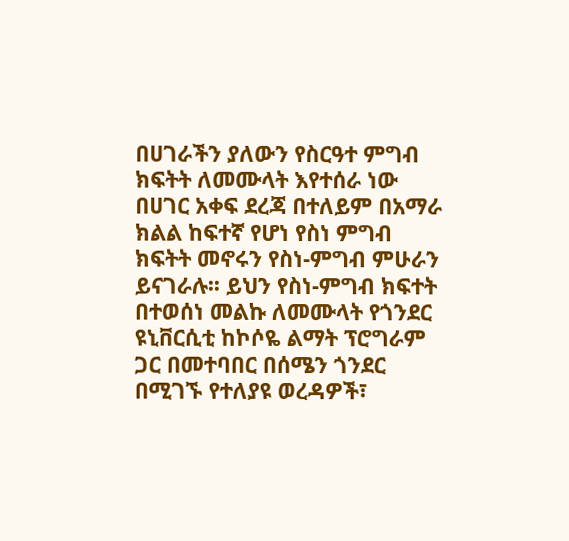በሀገራችን ያለውን የስርዓተ ምግብ ክፍትት ለመሙላት እየተሰራ ነው
በሀገር አቀፍ ደረጃ በተለይም በአማራ ክልል ከፍተኛ የሆነ የስነ ምግብ ክፍትት መኖሩን የስነ-ምግብ ምሁራን ይናገራሉ፡፡ ይህን የስነ-ምግብ ክፍተት በተወሰነ መልኩ ለመሙላት የጎንደር ዩኒቨርሲቲ ከኮሶዬ ልማት ፕሮግራም ጋር በመተባበር በሰሜን ጎንደር በሚገኙ የተለያዩ ወረዳዎች፣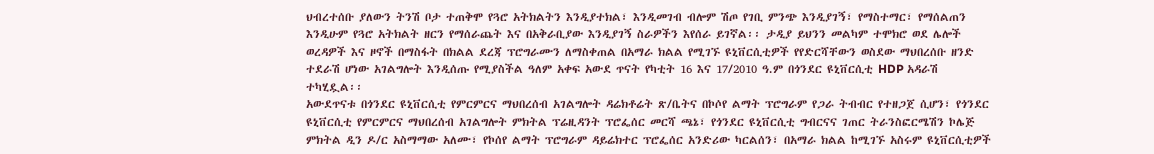ህብረተሰቡ ያለውን ትንሽ ቦታ ተጠቅሞ የጓሮ አትክልትን እንዲያተክል፣ እንዲመገብ ብሎም ሽጦ የገቢ ምንጭ እንዲያገኝ፣ የማስተማር፣ የማሰልጠን እንዲሁም የጓሮ አትክልት ዘርን የማሰራጨት እና በአቅራቢያው እንዲያገኝ ስራዎችን እየሰራ ይገኛል፡፡ ታዲያ ይህንን መልካም ተሞክሮ ወደ ሌሎች ወረዳዎች እና ዞኖች በማስፋት በክልል ደረጃ ፕሮግራሙን ለማስቀጠል በአማራ ክልል የሚገኙ ዩኒቨርሲቲዎች የየድርሻቸውን ወስደው ማህበረሰቡ ዘንድ ተደራሽ ሆነው አገልግሎት እንዲሰጡ የሚያስችል ዓለም አቀፍ አውደ ጥናት የካቲት 16 እና 17/2010 ዓ.ም በጎንደር ዩኒቨርሲቲ HDP አዳራሽ ተካሂዷል፡፡
አውደጥናቱ በጎንደር ዩኒቨርሲቲ የምርምርና ማህበረሰብ አገልግሎት ዳሬክቶሬት ጽ/ቤትና በኮሶየ ልማት ፕሮግራም የጋራ ትብብር የተዘጋጀ ሲሆን፣ የጎንደር ዩኒቨርሲቲ የምርምርና ማህበረሰብ አገልግሎት ምክትል ፕሬዚዳንት ፕሮፌሰር መርሻ ጫኔ፣ የጎንደር ዩኒቨርሲቲ ግብርናና ገጠር ትራንስፎርሜሽን ኮሌጅ ምክትል ዲን ዶ/ር አስማማው አለሙ፣ የኮሰየ ልማት ፕሮግራም ዳይሬክተር ፕሮፌሰር አንድሪው ካርልሰን፣ በአማራ ክልል ከሚገኙ አስሩም ዩኒቨርሲቲዎች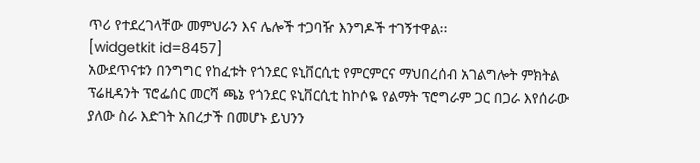ጥሪ የተደረገላቸው መምህራን እና ሌሎች ተጋባዥ እንግዶች ተገኝተዋል፡፡
[widgetkit id=8457]
አውደጥናቱን በንግግር የከፈቱት የጎንደር ዩኒቨርሲቲ የምርምርና ማህበረሰብ አገልግሎት ምክትል ፕሬዚዳንት ፕሮፌሰር መርሻ ጫኔ የጎንደር ዩኒቨርሲቲ ከኮሶዬ የልማት ፕሮግራም ጋር በጋራ እየሰራው ያለው ስራ እድገት አበረታች በመሆኑ ይህንን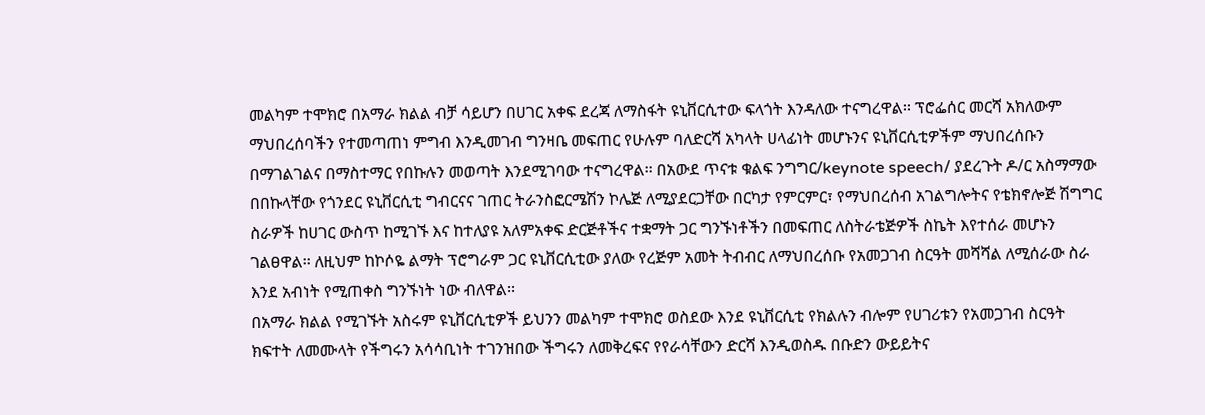መልካም ተሞክሮ በአማራ ክልል ብቻ ሳይሆን በሀገር አቀፍ ደረጃ ለማስፋት ዩኒቨርሲተው ፍላጎት እንዳለው ተናግረዋል፡፡ ፕሮፌሰር መርሻ አክለውም ማህበረሰባችን የተመጣጠነ ምግብ እንዲመገብ ግንዛቤ መፍጠር የሁሉም ባለድርሻ አካላት ሀላፊነት መሆኑንና ዩኒቨርሲቲዎችም ማህበረሰቡን በማገልገልና በማስተማር የበኩሉን መወጣት እንደሚገባው ተናግረዋል፡፡ በአውደ ጥናቱ ቁልፍ ንግግር/keynote speech/ ያደረጉት ዶ/ር አስማማው በበኩላቸው የጎንደር ዩኒቨርሲቲ ግብርናና ገጠር ትራንስፎርሜሽን ኮሌጅ ለሚያደርጋቸው በርካታ የምርምር፣ የማህበረሰብ አገልግሎትና የቴክኖሎጅ ሽግግር ስራዎች ከሀገር ውስጥ ከሚገኙ እና ከተለያዩ አለምአቀፍ ድርጅቶችና ተቋማት ጋር ግንኙነቶችን በመፍጠር ለስትራቴጅዎች ስኬት እየተሰራ መሆኑን ገልፀዋል፡፡ ለዚህም ከኮሶዬ ልማት ፕሮግራም ጋር ዩኒቨርሲቲው ያለው የረጅም አመት ትብብር ለማህበረሰቡ የአመጋገብ ስርዓት መሻሻል ለሚሰራው ስራ እንደ አብነት የሚጠቀስ ግንኙነት ነው ብለዋል፡፡
በአማራ ክልል የሚገኙት አስሩም ዩኒቨርሲቲዎች ይህንን መልካም ተሞክሮ ወስደው እንደ ዩኒቨርሲቲ የክልሉን ብሎም የሀገሪቱን የአመጋገብ ስርዓት ክፍተት ለመሙላት የችግሩን አሳሳቢነት ተገንዝበው ችግሩን ለመቅረፍና የየራሳቸውን ድርሻ እንዲወስዱ በቡድን ውይይትና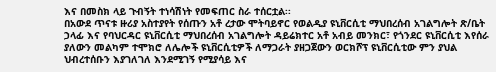እና በመስክ ላይ ጉብኝት ተነሳሽነት የመፍጠር ስራ ተሰርቷል፡፡
በአውደ ጥናቱ ዙሪያ አስተያየት የሰጡን አቶ ረታው ሞትባይኖር የወልዲያ ዩኒቨርሲቲ ማህበረሰብ አገልግሎት ጽ/ቤት ኃላፊ እና የባህርዳር ዩኒቨርሲቲ ማህበረሰብ አገልግሎት ዳይሬክተር አቶ አብይ መንክር፣ የጎንደር ዩኒቨርሲቲ እየሰራ ያለውን መልካም ተሞክሮ ለሌሎች ዩኒቨርሲቲዎች ለማጋራት ያዘጋጀውን ወርክሾፕ ዩኒቨርሲቲው ምን ያህል ህብረተሰቡን እያገለገለ እንደሚገኝ የሚያሳይ እና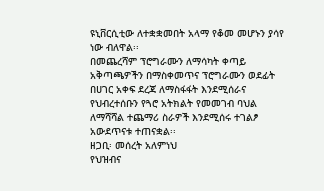ዩኒቨርሲቲው ለተቋቋመበት አላማ የቆመ መሆኑን ያሳየ ነው ብለዋል፡፡
በመጨረሻም ፕሮግራሙን ለማሳካት ቀጣይ አቅጣጫዎችን በማስቀመጥና ፕሮግራሙን ወደፊት በሀገር አቀፍ ደረጃ ለማስፋፋት እንደሚሰራና የህብረተሰቡን የጓሮ አትክልት የመመገብ ባህል ለማሻሻል ተጨማሪ ስራዎች እንደሚሰሩ ተገልፆ አውደጥናቱ ተጠናቋል፡፡
ዘጋቢ፡ መሰረት አለምነህ
የህዝብና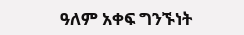ዓለም አቀፍ ግንኙነት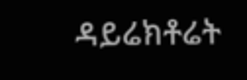ዳይሬክቶሬት